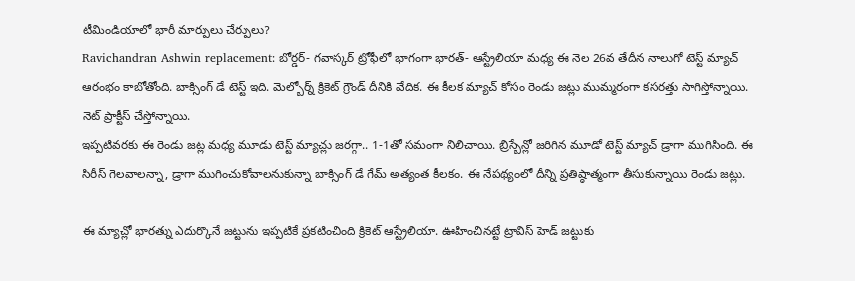టీమిండియాలో భారీ మార్పులు చేర్పులు?
Ravichandran Ashwin replacement: బోర్డర్- గవాస్కర్ ట్రోఫీలో భాగంగా భారత్- ఆస్ట్రేలియా మధ్య ఈ నెల 26వ తేదీన నాలుగో టెస్ట్ మ్యాచ్ ఆరంభం కాబోతోంది. బాక్సింగ్ డే టెస్ట్ ఇది. మెల్బోర్న్ క్రికెట్ గ్రౌండ్ దీనికి వేదిక. ఈ కీలక మ్యాచ్ కోసం రెండు జట్లు ముమ్మరంగా కసరత్తు సాగిస్తోన్నాయి. నెట్ ప్రాక్టీస్ చేస్తోన్నాయి.
ఇప్పటివరకు ఈ రెండు జట్ల మధ్య మూడు టెస్ట్ మ్యాచ్లు జరగ్గా.. 1-1తో సమంగా నిలిచాయి. బ్రిస్బేన్లో జరిగిన మూడో టెస్ట్ మ్యాచ్ డ్రాగా ముగిసింది. ఈ సిరీస్ గెలవాలన్నా, డ్రాగా ముగించుకోవాలనుకున్నా బాక్సింగ్ డే గేమ్ అత్యంత కీలకం. ఈ నేపథ్యంలో దీన్ని ప్రతిష్ఠాత్మంగా తీసుకున్నాయి రెండు జట్లు.

ఈ మ్యాచ్లో భారత్ను ఎదుర్కొనే జట్టును ఇప్పటికే ప్రకటించింది క్రికెట్ ఆస్ట్రేలియా. ఊహించినట్టే ట్రావిస్ హెడ్ జట్టుకు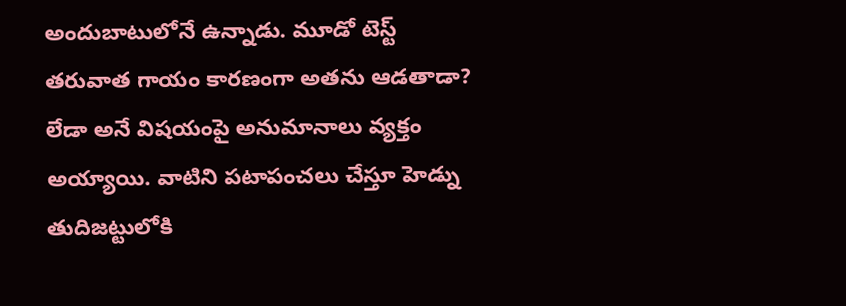అందుబాటులోనే ఉన్నాడు. మూడో టెస్ట్ తరువాత గాయం కారణంగా అతను ఆడతాడా? లేడా అనే విషయంపై అనుమానాలు వ్యక్తం అయ్యాయి. వాటిని పటాపంచలు చేస్తూ హెడ్ను తుదిజట్టులోకి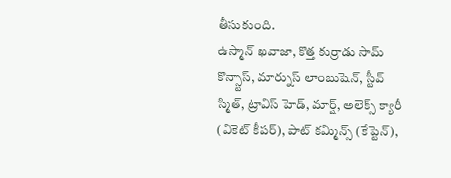తీసుకుంది.
ఉస్మాన్ ఖవాజా, కొత్త కుర్రాడు సామ్ కొన్స్టాస్, మార్నుస్ లాంబుషెన్, స్టీవ్ స్మిత్, ట్రావిస్ హెడ్, మార్ష్, అలెక్స్ క్యారీ (వికెట్ కీపర్), పాట్ కమ్మిన్స్ (కేప్టెన్),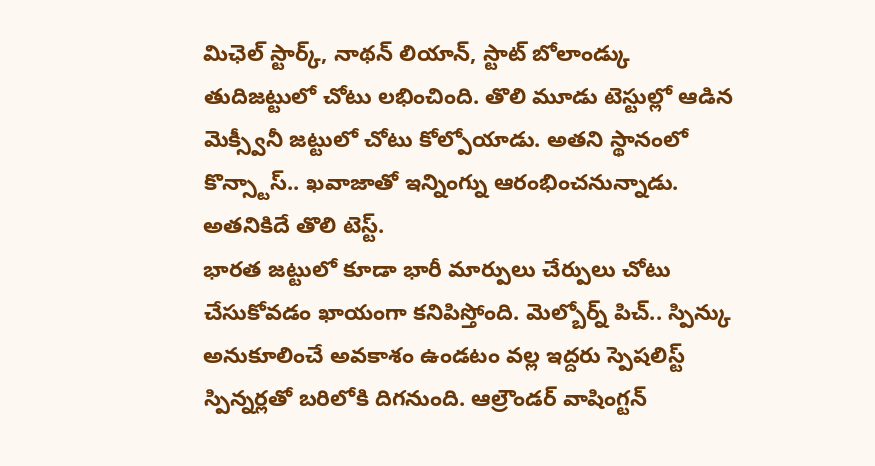మిఛెల్ స్టార్క్, నాథన్ లియాన్, స్టాట్ బోలాండ్కు తుదిజట్టులో చోటు లభించింది. తొలి మూడు టెస్టుల్లో ఆడిన మెక్స్వీనీ జట్టులో చోటు కోల్పోయాడు. అతని స్థానంలో కొన్స్టాస్.. ఖవాజాతో ఇన్నింగ్ను ఆరంభించనున్నాడు. అతనికిదే తొలి టెస్ట్.
భారత జట్టులో కూడా భారీ మార్పులు చేర్పులు చోటు చేసుకోవడం ఖాయంగా కనిపిస్తోంది. మెల్బోర్న్ పిచ్.. స్పిన్కు అనుకూలించే అవకాశం ఉండటం వల్ల ఇద్దరు స్పెషలిస్ట్ స్పిన్నర్లతో బరిలోకి దిగనుంది. ఆల్రౌండర్ వాషింగ్టన్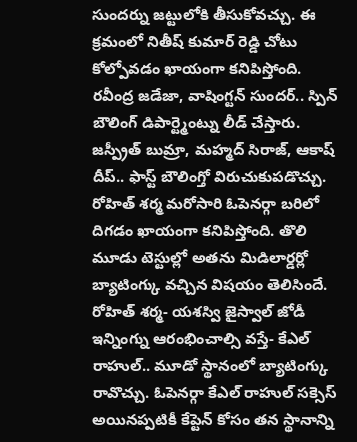సుందర్ను జట్టులోకి తీసుకోవచ్చు. ఈ క్రమంలో నితీష్ కుమార్ రెడ్డి చోటు కోల్పోవడం ఖాయంగా కనిపిస్తోంది.
రవీంద్ర జడేజా, వాషింగ్టన్ సుందర్.. స్పిన్ బౌలింగ్ డిపార్ట్మెంట్ను లీడ్ చేస్తారు. జస్ప్రీత్ బుమ్రా, మహ్మద్ సిరాజ్, ఆకాష్ దీప్.. ఫాస్ట్ బౌలింగ్తో విరుచుకుపడొచ్చు. రోహిత్ శర్మ మరోసారి ఓపెనర్గా బరిలో దిగడం ఖాయంగా కనిపిస్తోంది. తొలి మూడు టెస్టుల్లో అతను మిడిలార్డర్లో బ్యాటింగ్కు వచ్చిన విషయం తెలిసిందే.
రోహిత్ శర్మ- యశస్వి జైస్వాల్ జోడీ ఇన్నింగ్ను ఆరంభించాల్సి వస్తే- కేఎల్ రాహుల్.. మూడో స్థానంలో బ్యాటింగ్కు రావొచ్చు. ఓపెనర్గా కేఎల్ రాహుల్ సక్సెస్ అయినప్పటికీ కేప్టెన్ కోసం తన స్థానాన్ని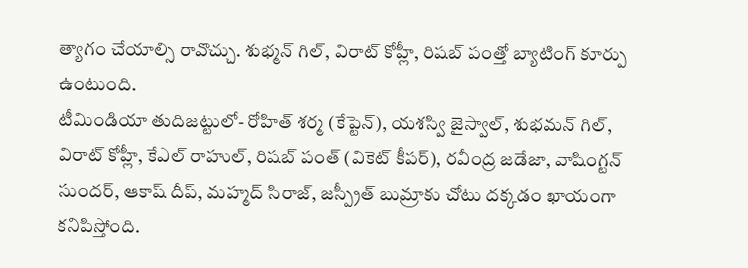త్యాగం చేయాల్సి రావొచ్చు. శుభ్మన్ గిల్, విరాట్ కోహ్లీ, రిషబ్ పంత్తో బ్యాటింగ్ కూర్పు ఉంటుంది.
టీమిండియా తుదిజట్టులో- రోహిత్ శర్మ (కేప్టెన్), యశస్వి జైస్వాల్, శుభమన్ గిల్, విరాట్ కోహ్లీ, కేఎల్ రాహుల్, రిషబ్ పంత్ (వికెట్ కీపర్), రవీంద్ర జడేజా, వాషింగ్టన్ సుందర్, ఆకాష్ దీప్, మహ్మద్ సిరాజ్, జస్ప్రీత్ బుమ్రాకు చోటు దక్కడం ఖాయంగా కనిపిస్తోంది.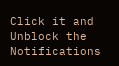Click it and Unblock the Notifications